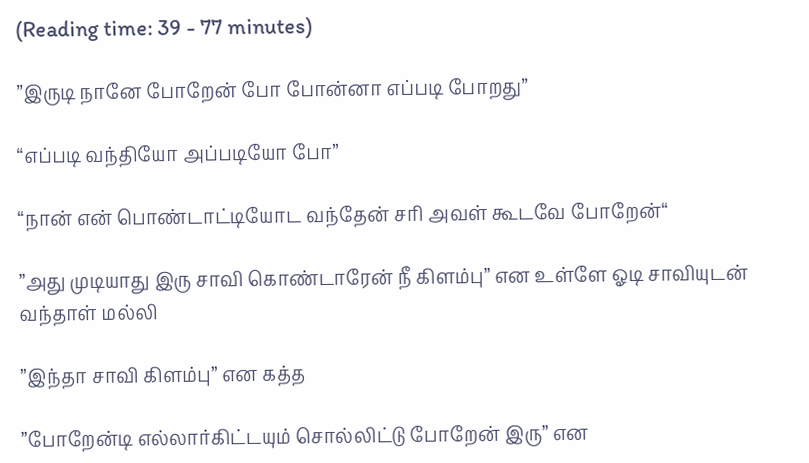(Reading time: 39 - 77 minutes)

”இருடி நானே போறேன் போ போன்னா எப்படி போறது”

“எப்படி வந்தியோ அப்படியோ போ”

“நான் என் பொண்டாட்டியோட வந்தேன் சரி அவள் கூடவே போறேன்“

”அது முடியாது இரு சாவி கொண்டாரேன் நீ கிளம்பு” என உள்ளே ஓடி சாவியுடன் வந்தாள் மல்லி

”இந்தா சாவி கிளம்பு” என கத்த

”போறேன்டி எல்லார்கிட்டயும் சொல்லிட்டு போறேன் இரு” என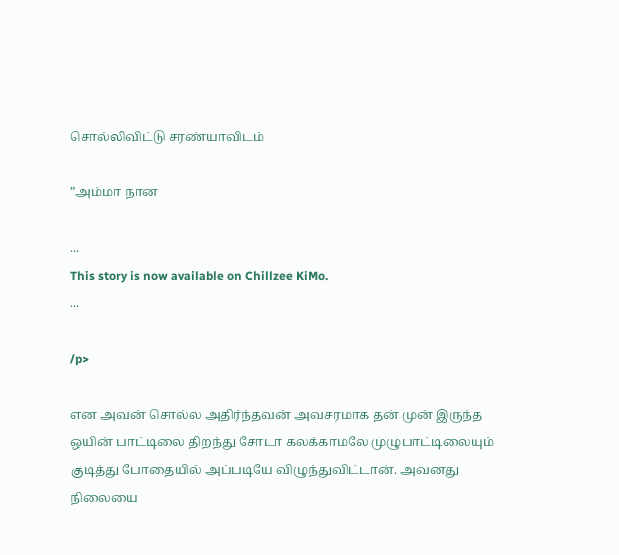சொல்லிவிட்டு சரண்யாவிடம்

”அம்மா நான

...
This story is now available on Chillzee KiMo.
...

/p>

என அவன் சொல்ல அதிர்ந்தவன் அவசரமாக தன் முன் இருந்த ஒயின் பாட்டிலை திறந்து சோடா கலக்காமலே முழுபாட்டிலையும் குடித்து போதையில் அப்படியே விழுந்துவிட்டான். அவனது நிலையை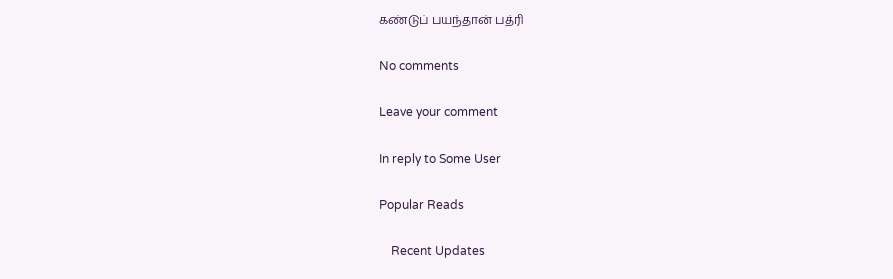கண்டுப் பயந்தான் பத்ரி

No comments

Leave your comment

In reply to Some User

Popular Reads

    Recent Updates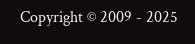Copyright © 2009 - 2025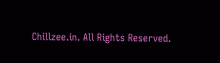Chillzee.in. All Rights Reserved.